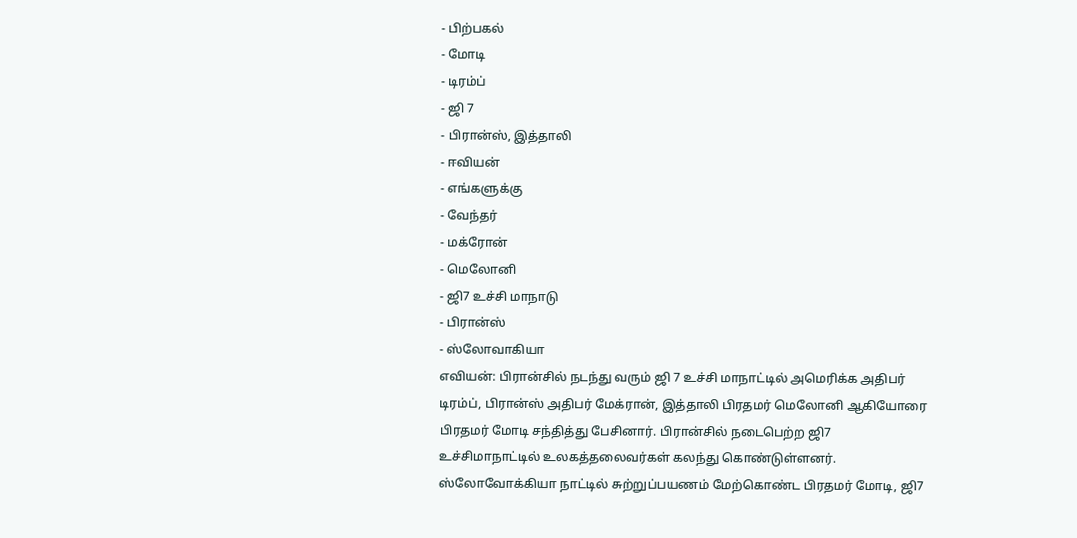- பிற்பகல்
- மோடி
- டிரம்ப்
- ஜி 7
- பிரான்ஸ், இத்தாலி
- ஈவியன்
- எங்களுக்கு
- வேந்தர்
- மக்ரோன்
- மெலோனி
- ஜி7 உச்சி மாநாடு
- பிரான்ஸ்
- ஸ்லோவாகியா
எவியன்: பிரான்சில் நடந்து வரும் ஜி 7 உச்சி மாநாட்டில் அமெரிக்க அதிபர் டிரம்ப், பிரான்ஸ் அதிபர் மேக்ரான், இத்தாலி பிரதமர் மெலோனி ஆகியோரை பிரதமர் மோடி சந்தித்து பேசினார். பிரான்சில் நடைபெற்ற ஜி7 உச்சிமாநாட்டில் உலகத்தலைவர்கள் கலந்து கொண்டுள்ளனர். ஸ்லோவோக்கியா நாட்டில் சுற்றுப்பயணம் மேற்கொண்ட பிரதமர் மோடி, ஜி7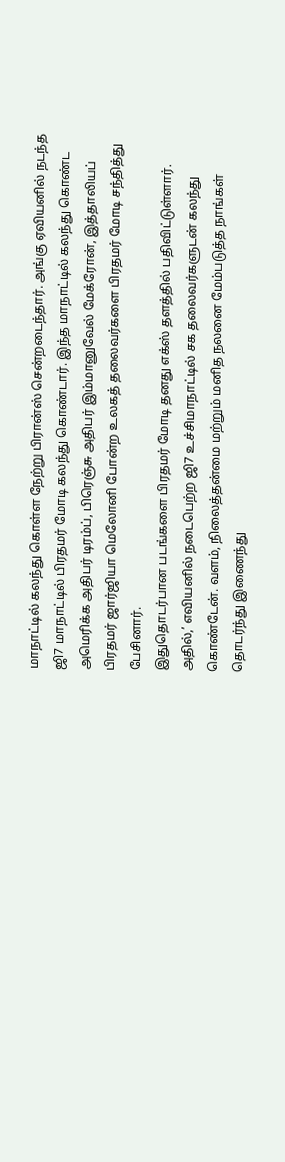மாநாட்டில் கலந்து கொள்ள நேற்று பிரான்ஸ் சென்றடைந்தார். அங்கு ஏவியனில் நடந்த ஜி7 மாநாட்டில் பிரதமர் மோடி கலந்து கொண்டார். இந்த மாநாட்டில் கலந்து கொண்ட அமெரிக்க அதிபர் டிரம்ப், பிரெஞ்சு அதிபர் இம்மானுவேல் மேக்ரோன், இத்தாலியப் பிரதமர் ஜார்ஜியா மெலோனி போன்ற உலகத் தலைவர்களை பிரதமர் மோடி சந்தித்து பேசினார்.
இதுதொடர்பான படங்களை பிரதமர் மோடி தனது எக்ஸ் தளத்தில் பதிவிட்டுள்ளார். அதில்,’ எவியனில் நடைபெற்ற ஜி7 உச்சிமாநாட்டில் சக தலைவர்களுடன் கலந்து கொண்டேன். வளம், நிலைத்தன்மை மற்றும் மனித நலனை மேம்படுத்த நாங்கள் தொடர்ந்து இணைந்து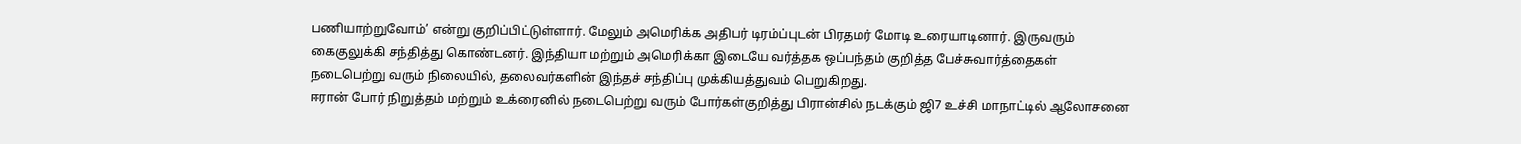பணியாற்றுவோம்’ என்று குறிப்பிட்டுள்ளார். மேலும் அமெரிக்க அதிபர் டிரம்ப்புடன் பிரதமர் மோடி உரையாடினார். இருவரும் கைகுலுக்கி சந்தித்து கொண்டனர். இந்தியா மற்றும் அமெரிக்கா இடையே வர்த்தக ஒப்பந்தம் குறித்த பேச்சுவார்த்தைகள் நடைபெற்று வரும் நிலையில், தலைவர்களின் இந்தச் சந்திப்பு முக்கியத்துவம் பெறுகிறது.
ஈரான் போர் நிறுத்தம் மற்றும் உக்ரைனில் நடைபெற்று வரும் போர்கள்குறித்து பிரான்சில் நடக்கும் ஜி7 உச்சி மாநாட்டில் ஆலோசனை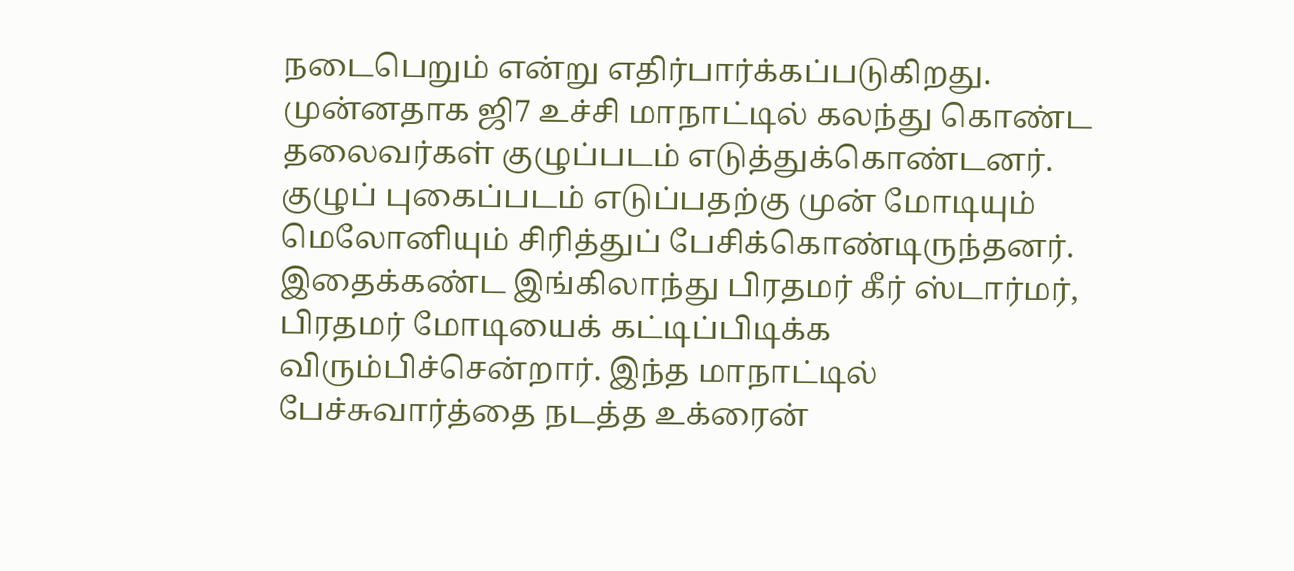நடைபெறும் என்று எதிர்பார்க்கப்படுகிறது. முன்னதாக ஜி7 உச்சி மாநாட்டில் கலந்து கொண்ட தலைவர்கள் குழுப்படம் எடுத்துக்கொண்டனர். குழுப் புகைப்படம் எடுப்பதற்கு முன் மோடியும் மெலோனியும் சிரித்துப் பேசிக்கொண்டிருந்தனர். இதைக்கண்ட இங்கிலாந்து பிரதமர் கீர் ஸ்டார்மர், பிரதமர் மோடியைக் கட்டிப்பிடிக்க விரும்பிச்சென்றார். இந்த மாநாட்டில் பேச்சுவார்த்தை நடத்த உக்ரைன்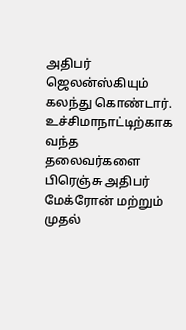அதிபர் ஜெலன்ஸ்கியும் கலந்து கொண்டார். உச்சிமாநாட்டிற்காக வந்த தலைவர்களை பிரெஞ்சு அதிபர் மேக்ரோன் மற்றும் முதல்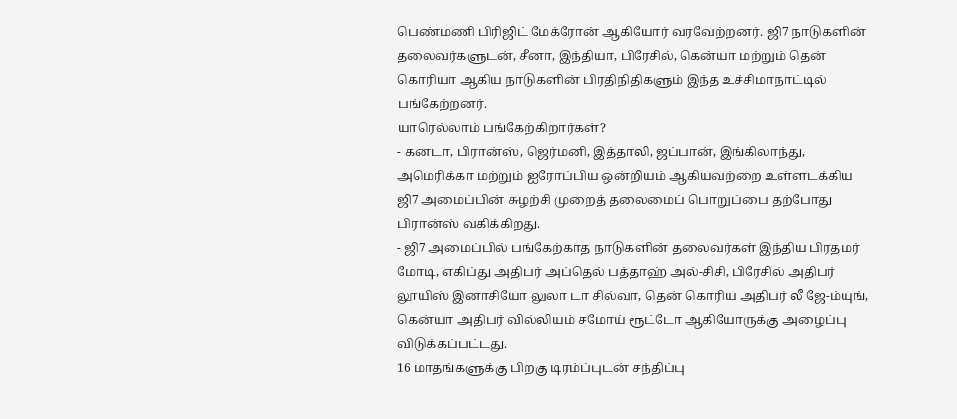பெண்மணி பிரிஜிட் மேக்ரோன் ஆகியோர் வரவேற்றனர். ஜி7 நாடுகளின் தலைவர்களுடன், சீனா, இந்தியா, பிரேசில், கென்யா மற்றும் தென் கொரியா ஆகிய நாடுகளின் பிரதிநிதிகளும் இந்த உச்சிமாநாட்டில் பங்கேற்றனர்.
யாரெல்லாம் பங்கேற்கிறார்கள்?
- கனடா, பிரான்ஸ், ஜெர்மனி, இத்தாலி, ஜப்பான், இங்கிலாந்து, அமெரிக்கா மற்றும் ஐரோப்பிய ஒன்றியம் ஆகியவற்றை உள்ளடக்கிய ஜி7 அமைப்பின் சுழற்சி முறைத் தலைமைப் பொறுப்பை தற்போது பிரான்ஸ் வகிக்கிறது.
- ஜி7 அமைப்பில் பங்கேற்காத நாடுகளின் தலைவர்கள் இந்திய பிரதமர் மோடி, எகிப்து அதிபர் அப்தெல் பத்தாஹ் அல்-சிசி, பிரேசில் அதிபர் லூயிஸ் இனாசியோ லுலா டா சில்வா, தென் கொரிய அதிபர் லீ ஜே-ம்யுங், கென்யா அதிபர் வில்லியம் சமோய் ரூட்டோ ஆகியோருக்கு அழைப்பு விடுக்கப்பட்டது.
16 மாதங்களுக்கு பிறகு டிரம்ப்புடன் சந்திப்பு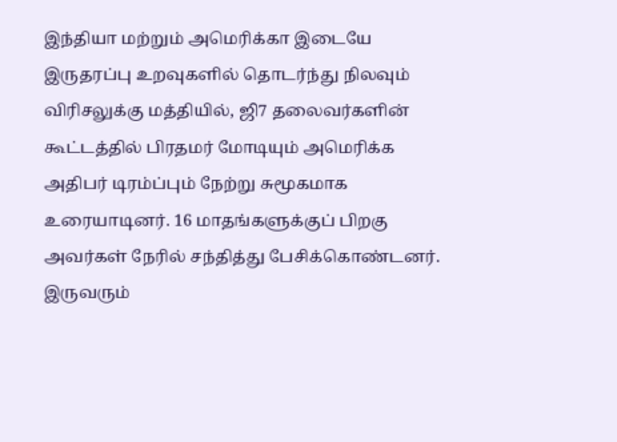இந்தியா மற்றும் அமெரிக்கா இடையே இருதரப்பு உறவுகளில் தொடர்ந்து நிலவும் விரிசலுக்கு மத்தியில், ஜி7 தலைவர்களின் கூட்டத்தில் பிரதமர் மோடியும் அமெரிக்க அதிபர் டிரம்ப்பும் நேற்று சுமூகமாக உரையாடினர். 16 மாதங்களுக்குப் பிறகு அவர்கள் நேரில் சந்தித்து பேசிக்கொண்டனர். இருவரும்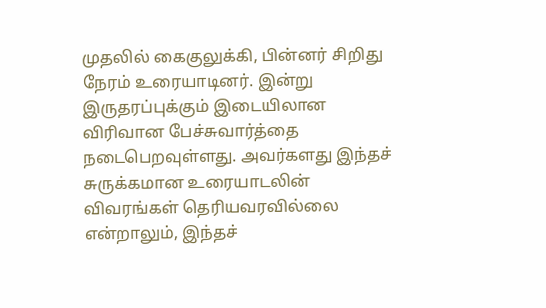முதலில் கைகுலுக்கி, பின்னர் சிறிது நேரம் உரையாடினர். இன்று இருதரப்புக்கும் இடையிலான விரிவான பேச்சுவார்த்தை நடைபெறவுள்ளது. அவர்களது இந்தச் சுருக்கமான உரையாடலின் விவரங்கள் தெரியவரவில்லை என்றாலும், இந்தச்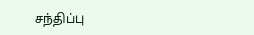சந்திப்பு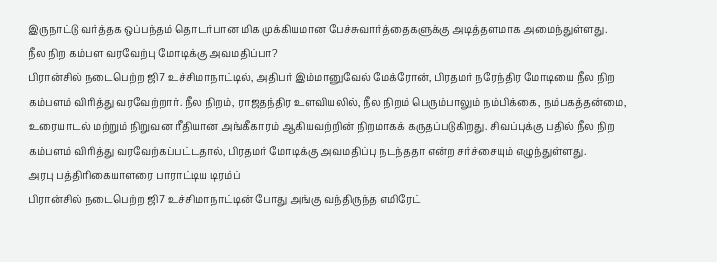இருநாட்டு வர்த்தக ஒப்பந்தம் தொடர்பான மிக முக்கியமான பேச்சுவார்த்தைகளுக்கு அடித்தளமாக அமைந்துள்ளது.
நீல நிற கம்பள வரவேற்பு மோடிக்கு அவமதிப்பா?
பிரான்சில் நடைபெற்ற ஜி7 உச்சிமாநாட்டில், அதிபர் இம்மானுவேல் மேக்ரோன், பிரதமர் நரேந்திர மோடியை நீல நிற கம்பளம் விரித்து வரவேற்றார். நீல நிறம், ராஜதந்திர உளவியலில், நீல நிறம் பெரும்பாலும் நம்பிக்கை, நம்பகத்தன்மை, உரையாடல் மற்றும் நிறுவன ரீதியான அங்கீகாரம் ஆகியவற்றின் நிறமாகக் கருதப்படுகிறது. சிவப்புக்கு பதில் நீல நிற கம்பளம் விரித்து வரவேற்கப்பட்டதால், பிரதமர் மோடிக்கு அவமதிப்பு நடந்ததா என்ற சர்ச்சையும் எழுந்துள்ளது.
அரபு பத்திரிகையாளரை பாராட்டிய டிரம்ப்
பிரான்சில் நடைபெற்ற ஜி7 உச்சிமாநாட்டின் போது அங்கு வந்திருந்த எமிரேட்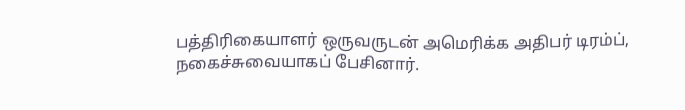பத்திரிகையாளர் ஒருவருடன் அமெரிக்க அதிபர் டிரம்ப், நகைச்சுவையாகப் பேசினார்.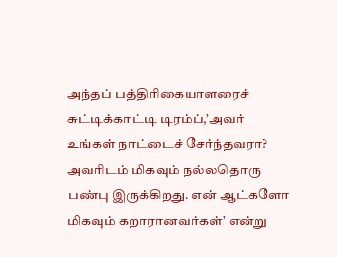அந்தப் பத்திரிகையாளரைச் சுட்டிக்காட்டி டிரம்ப்,’அவர் உங்கள் நாட்டைச் சேர்ந்தவரா? அவரிடம் மிகவும் நல்லதொரு பண்பு இருக்கிறது. என் ஆட்களோ மிகவும் கறாரானவர்கள்’ என்று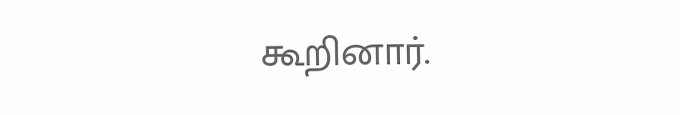கூறினார்.